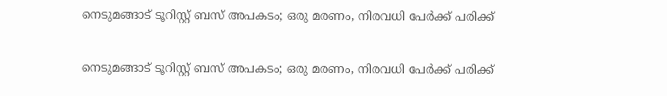നെടുമങ്ങാട് ടൂറിസ്റ്റ് ബസ് അപകടം; ഒരു മരണം, നിരവധി പേർക്ക് പരിക്ക്

നെടുമങ്ങാട് ടൂറിസ്റ്റ് ബസ് അപകടം; ഒരു മരണം, നിരവധി പേർക്ക് പരിക്ക്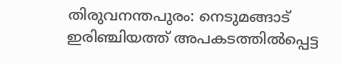തിരുവനന്തപുരം: നെടുമങ്ങാട് ഇരിഞ്ചിയത്ത് അപകടത്തിൽപ്പെട്ട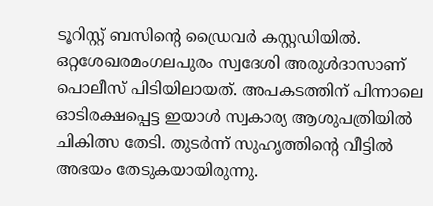ടൂറിസ്റ്റ് ബസിന്‍റെ ഡ്രൈവർ കസ്റ്റഡിയിൽ. ഒറ്റശേഖരമംഗലപുരം സ്വദേശി അരുൾദാസാണ് പൊലീസ് പിടിയിലായത്. അപകടത്തിന് പിന്നാലെ ഓടിരക്ഷപ്പെട്ട ഇയാൾ സ്വകാര്യ ആശുപത്രിയിൽ ചികിത്സ തേടി. തുടർന്ന് സുഹൃത്തിന്‍റെ വീട്ടിൽ അഭയം തേടുകയായിരുന്നു.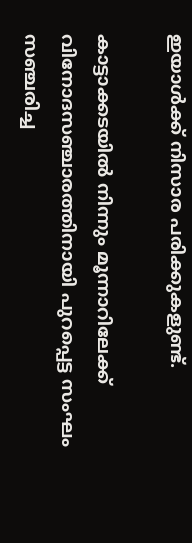ഇയാൾക്ക് നിസാര പരിക്കുകളുണ്ട്.

കാട്ടാക്കടയിൽ നിന്നും മൂന്നാറിലേക്ക് വിനോദസഞ്ചാരത്തിനായി പുറപ്പെട്ട സംഘം സഞ്ചരിച്ച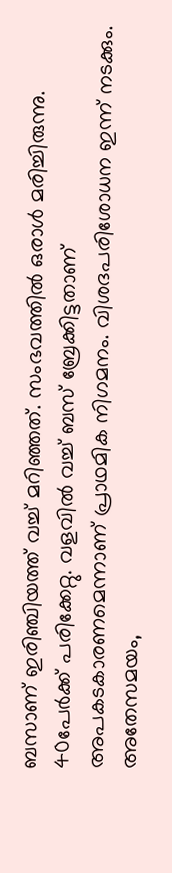ബസാണ് ഇരിഞ്ചിയത്ത് വച്ച് മറിഞ്ഞത്. സംഭവത്തിൽ ഒരാൾ മരിച്ചിരുന്നു. 40പേർക്ക് പരിക്കേറ്റു. വളവില്‍ വച്ച് ബസ് ബ്രേക്കിട്ടതാണ് അപകടകാരണമെന്നാണ് പ്രാഥമിക നിഗമനം. വിശദപരിശോധന ഇന്ന് നടക്കും. അതേസമയം,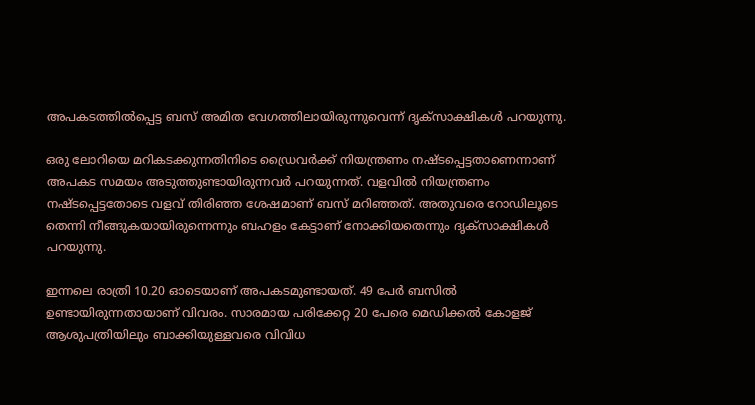അപകടത്തിൽപ്പെട്ട ബസ് അമിത വേഗത്തിലായിരുന്നുവെന്ന് ദൃക്സാക്ഷികൾ പറയുന്നു.

ഒരു ലോറിയെ മറികടക്കുന്നതിനിടെ ഡ്രൈവർക്ക് നിയന്ത്രണം നഷ്ടപ്പെട്ടതാണെന്നാണ് അപകട സമയം അടുത്തുണ്ടായിരുന്നവർ പറയുന്നത്. വളവിൽ നിയന്ത്രണം നഷ്ടപ്പെട്ടതോടെ വളവ് തിരിഞ്ഞ ശേഷമാണ് ബസ് മറിഞ്ഞത്. അതുവരെ റോഡിലൂടെ തെന്നി നീങ്ങുകയായിരുന്നെന്നും ബഹളം കേട്ടാണ് നോക്കിയതെന്നും ദൃക്സാക്ഷികൾ പറയുന്നു.

ഇന്നലെ രാത്രി 10.20 ഓടെയാണ് അപകടമുണ്ടായത്. 49 പേർ ബസിൽ ഉണ്ടായിരുന്നതായാണ് വിവരം. സാരമായ പരിക്കേറ്റ 20 പേരെ മെഡിക്കൽ കോളജ് ആശുപത്രിയിലും ബാക്കിയുള്ളവരെ വിവിധ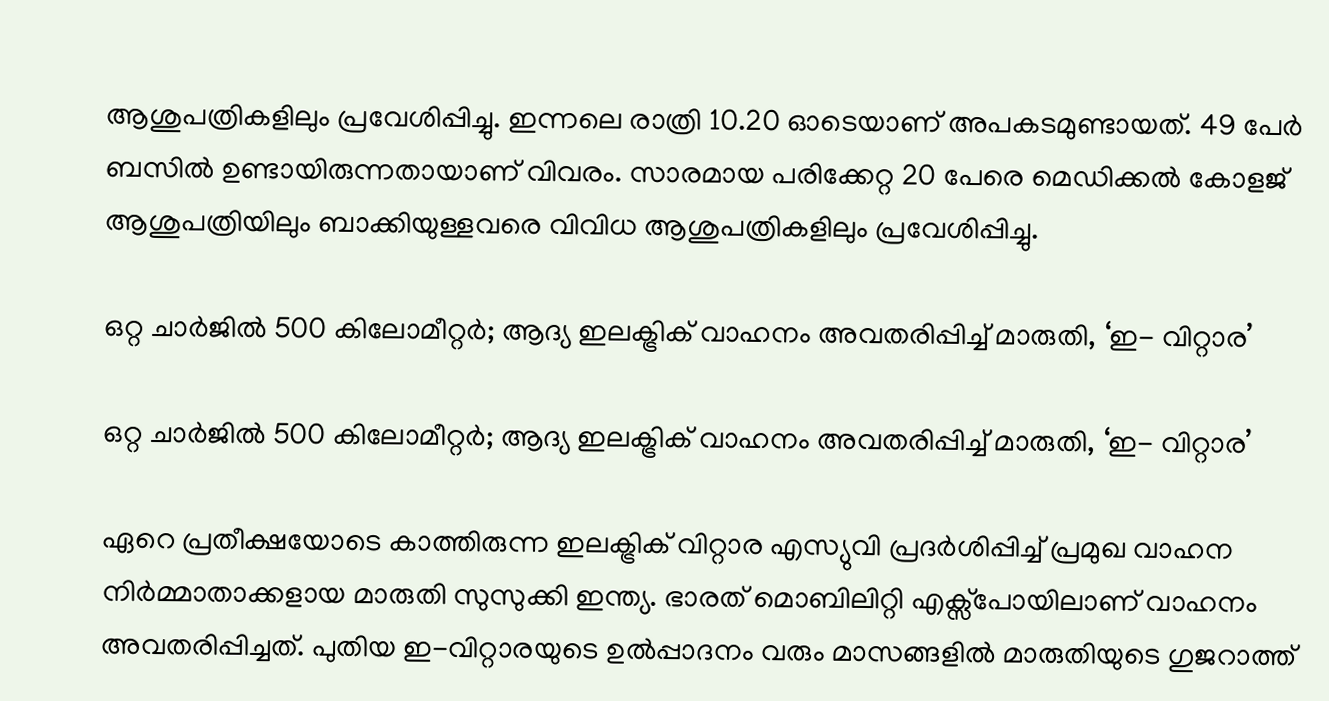ആശുപത്രികളിലും പ്രവേശിപ്പിച്ചു. ഇന്നലെ രാത്രി 10.20 ഓടെയാണ് അപകടമുണ്ടായത്. 49 പേർ ബസിൽ ഉണ്ടായിരുന്നതായാണ് വിവരം. സാരമായ പരിക്കേറ്റ 20 പേരെ മെഡിക്കൽ കോളജ് ആശുപത്രിയിലും ബാക്കിയുള്ളവരെ വിവിധ ആശുപത്രികളിലും പ്രവേശിപ്പിച്ചു.

ഒറ്റ ചാര്‍ജില്‍ 500 കിലോമീറ്റര്‍; ആദ്യ ഇലക്ട്രിക് വാഹനം അവതരിപ്പിച്ച് മാരുതി, ‘ഇ- വിറ്റാര’

ഒറ്റ ചാര്‍ജില്‍ 500 കിലോമീറ്റര്‍; ആദ്യ ഇലക്ട്രിക് വാഹനം അവതരിപ്പിച്ച് മാരുതി, ‘ഇ- വിറ്റാര’

ഏറെ പ്രതീക്ഷയോടെ കാത്തിരുന്ന ഇലക്ട്രിക് വിറ്റാര എസ്യുവി പ്രദര്‍ശിപ്പിച്ച് പ്രമുഖ വാഹന നിര്‍മ്മാതാക്കളായ മാരുതി സുസുക്കി ഇന്ത്യ. ഭാരത് മൊബിലിറ്റി എക്സ്പോയിലാണ് വാഹനം അവതരിപ്പിച്ചത്. പുതിയ ഇ-വിറ്റാരയുടെ ഉല്‍പ്പാദനം വരും മാസങ്ങളില്‍ മാരുതിയുടെ ഗുജറാത്ത്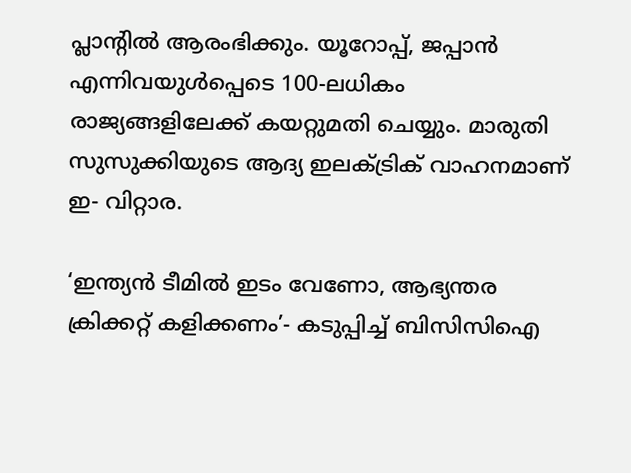പ്ലാന്റില്‍ ആരംഭിക്കും. യൂറോപ്പ്, ജപ്പാന്‍ എന്നിവയുള്‍പ്പെടെ 100-ലധികം രാജ്യങ്ങളിലേക്ക് കയറ്റുമതി ചെയ്യും. മാരുതി സുസുക്കിയുടെ ആദ്യ ഇലക്ട്രിക് വാഹനമാണ് ഇ- വിറ്റാര.

‘ഇന്ത്യന്‍ ടീമില്‍ ഇടം വേണോ, ആഭ്യന്തര ക്രിക്കറ്റ് കളിക്കണം’- കടുപ്പിച്ച് ബിസിസിഐ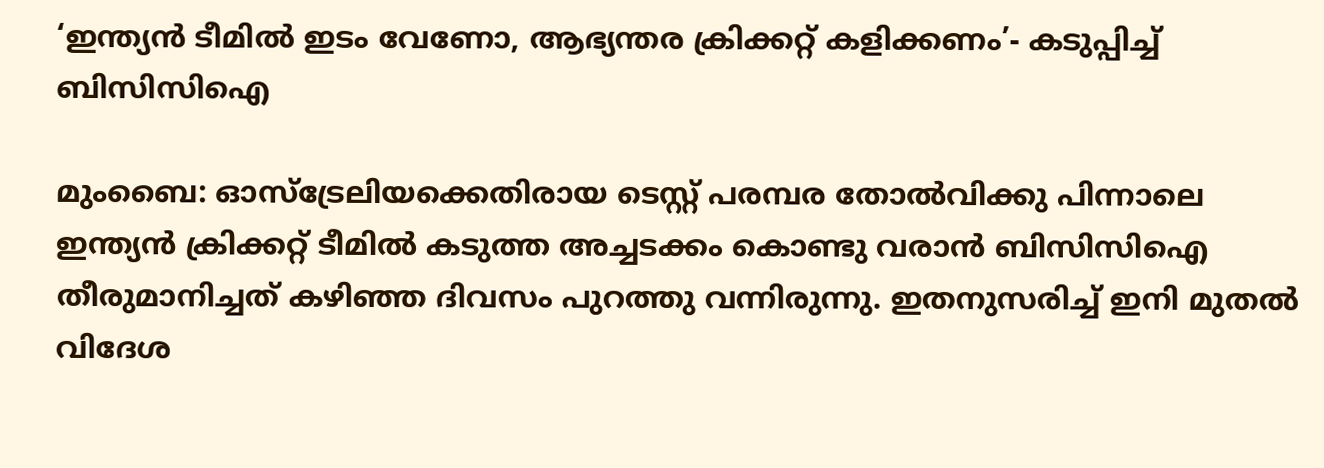‘ഇന്ത്യന്‍ ടീമില്‍ ഇടം വേണോ, ആഭ്യന്തര ക്രിക്കറ്റ് കളിക്കണം’- കടുപ്പിച്ച് ബിസിസിഐ

മുംബൈ: ഓസ്‌ട്രേലിയക്കെതിരായ ടെസ്റ്റ് പരമ്പര തോല്‍വിക്കു പിന്നാലെ ഇന്ത്യന്‍ ക്രിക്കറ്റ് ടീമില്‍ കടുത്ത അച്ചടക്കം കൊണ്ടു വരാന്‍ ബിസിസിഐ തീരുമാനിച്ചത് കഴിഞ്ഞ ദിവസം പുറത്തു വന്നിരുന്നു. ഇതനുസരിച്ച് ഇനി മുതല്‍ വിദേശ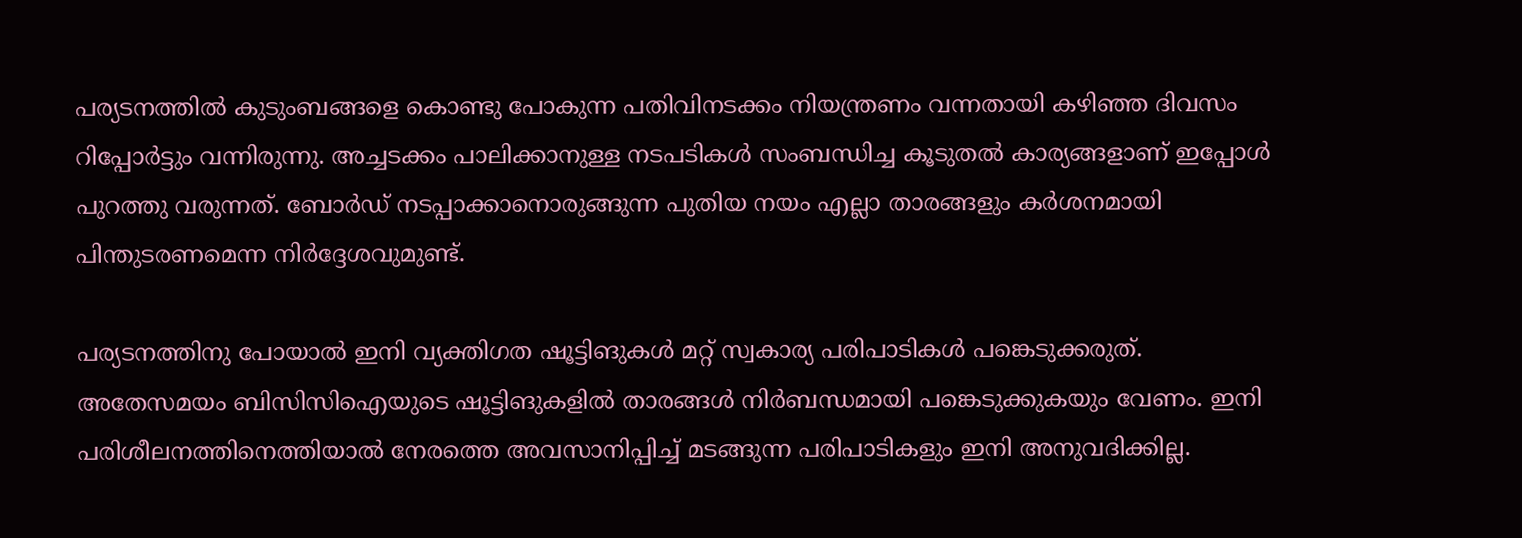പര്യടനത്തില്‍ കുടുംബങ്ങളെ കൊണ്ടു പോകുന്ന പതിവിനടക്കം നിയന്ത്രണം വന്നതായി കഴിഞ്ഞ ദിവസം റിപ്പോര്‍ട്ടും വന്നിരുന്നു. അച്ചടക്കം പാലിക്കാനുള്ള നടപടികള്‍ സംബന്ധിച്ച കൂടുതല്‍ കാര്യങ്ങളാണ് ഇപ്പോള്‍ പുറത്തു വരുന്നത്. ബോര്‍ഡ് നടപ്പാക്കാനൊരുങ്ങുന്ന പുതിയ നയം എല്ലാ താരങ്ങളും കര്‍ശനമായി പിന്തുടരണമെന്ന നിര്‍ദ്ദേശവുമുണ്ട്.

പര്യടനത്തിനു പോയാല്‍ ഇനി വ്യക്തിഗത ഷൂട്ടിങുകള്‍ മറ്റ് സ്വകാര്യ പരിപാടികള്‍ പങ്കെടുക്കരുത്. അതേസമയം ബിസിസിഐയുടെ ഷൂട്ടിങുകളില്‍ താരങ്ങള്‍ നിര്‍ബന്ധമായി പങ്കെടുക്കുകയും വേണം. ഇനി പരിശീലനത്തിനെത്തിയാല്‍ നേരത്തെ അവസാനിപ്പിച്ച് മടങ്ങുന്ന പരിപാടികളും ഇനി അനുവദിക്കില്ല.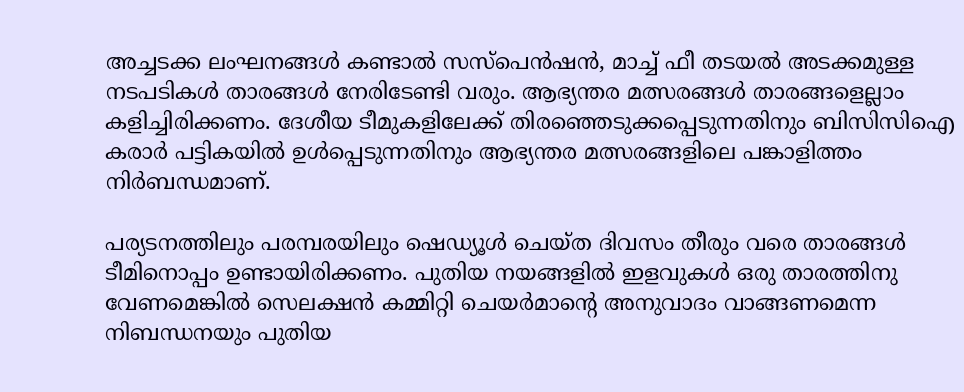അച്ചടക്ക ലംഘനങ്ങള്‍ കണ്ടാല്‍ സസ്‌പെന്‍ഷന്‍, മാച്ച് ഫീ തടയല്‍ അടക്കമുള്ള നടപടികള്‍ താരങ്ങള്‍ നേരിടേണ്ടി വരും. ആഭ്യന്തര മത്സരങ്ങള്‍ താരങ്ങളെല്ലാം കളിച്ചിരിക്കണം. ദേശീയ ടീമുകളിലേക്ക് തിരഞ്ഞെടുക്കപ്പെടുന്നതിനും ബിസിസിഐ കരാര്‍ പട്ടികയില്‍ ഉള്‍പ്പെടുന്നതിനും ആഭ്യന്തര മത്സരങ്ങളിലെ പങ്കാളിത്തം നിര്‍ബന്ധമാണ്.

പര്യടനത്തിലും പരമ്പരയിലും ഷെഡ്യൂള്‍ ചെയ്ത ദിവസം തീരും വരെ താരങ്ങള്‍ ടീമിനൊപ്പം ഉണ്ടായിരിക്കണം. പുതിയ നയങ്ങളില്‍ ഇളവുകള്‍ ഒരു താരത്തിനു വേണമെങ്കില്‍ സെലക്ഷന്‍ കമ്മിറ്റി ചെയര്‍മാന്റെ അനുവാദം വാങ്ങണമെന്ന നിബന്ധനയും പുതിയ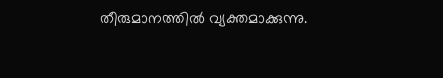തീരുമാനത്തില്‍ വ്യക്തമാക്കുന്നു.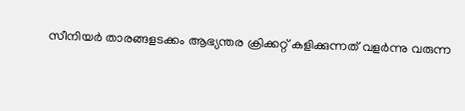സീനിയര്‍ താരങ്ങളടക്കം ആഭ്യന്തര ക്രിക്കറ്റ് കളിക്കുന്നത് വളര്‍ന്നു വരുന്ന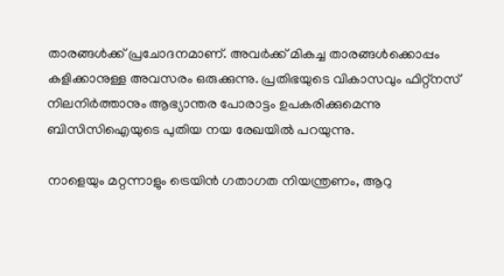താരങ്ങള്‍ക്ക് പ്രചോദനമാണ്. അവര്‍ക്ക് മികച്ച താരങ്ങള്‍ക്കൊപ്പം കളിക്കാനുള്ള അവസരം ഒരുക്കുന്നു. പ്രതിഭയുടെ വികാസവും ഫിറ്റ്‌നസ് നിലനിര്‍ത്താനും ആഭ്യാന്തര പോരാട്ടം ഉപകരിക്കുമെന്നു ബിസിസിഐയുടെ പുതിയ നയ രേഖയില്‍ പറയുന്നു.

നാളെയും മറ്റന്നാളും ട്രെയിന്‍ ഗതാഗത നിയന്ത്രണം, ആറു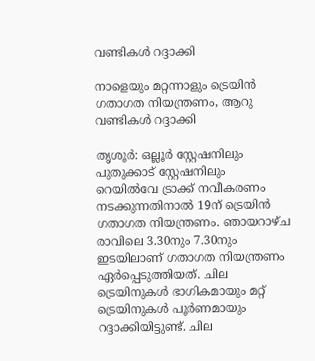വണ്ടികള്‍ റദ്ദാക്കി

നാളെയും മറ്റന്നാളും ട്രെയിന്‍ ഗതാഗത നിയന്ത്രണം, ആറു വണ്ടികള്‍ റദ്ദാക്കി

തൃശൂര്‍: ഒല്ലൂര്‍ സ്റ്റേഷനിലും പുതുക്കാട് സ്റ്റേഷനിലും റെയില്‍വേ ട്രാക്ക് നവീകരണം നടക്കുന്നതിനാല്‍ 19ന് ട്രെയിന്‍ ഗതാഗത നിയന്ത്രണം. ഞായറാഴ്ച രാവിലെ 3.30നും 7.30നും ഇടയിലാണ് ഗതാഗത നിയന്ത്രണം ഏര്‍പ്പെടുത്തിയത്. ചില ട്രെയിനുകള്‍ ഭാഗികമായും മറ്റ് ട്രെയിനുകള്‍ പൂര്‍ണമായും റദ്ദാക്കിയിട്ടുണ്ട്. ചില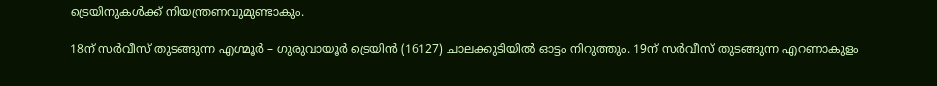ട്രെയിനുകള്‍ക്ക് നിയന്ത്രണവുമുണ്ടാകും.

18ന് സര്‍വീസ് തുടങ്ങുന്ന എഗ്മൂര്‍ – ഗുരുവായൂര്‍ ട്രെയിന്‍ (16127) ചാലക്കുടിയില്‍ ഓട്ടം നിറുത്തും. 19ന് സര്‍വീസ് തുടങ്ങുന്ന എറണാകുളം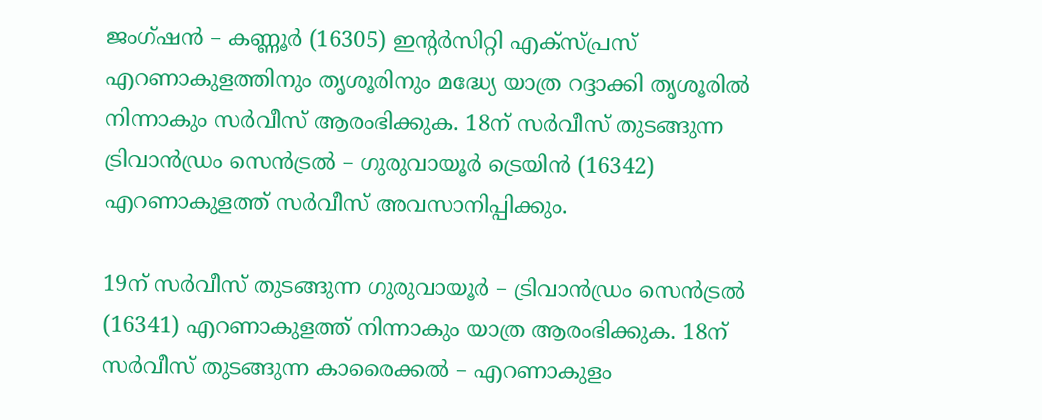ജംഗ്ഷന്‍ – കണ്ണൂര്‍ (16305) ഇന്റര്‍സിറ്റി എക്സ്പ്രസ് എറണാകുളത്തിനും തൃശൂരിനും മദ്ധ്യേ യാത്ര റദ്ദാക്കി തൃശൂരില്‍ നിന്നാകും സര്‍വീസ് ആരംഭിക്കുക. 18ന് സര്‍വീസ് തുടങ്ങുന്ന ട്രിവാന്‍ഡ്രം സെന്‍ട്രല്‍ – ഗുരുവായൂര്‍ ട്രെയിന്‍ (16342) എറണാകുളത്ത് സര്‍വീസ് അവസാനിപ്പിക്കും.

19ന് സര്‍വീസ് തുടങ്ങുന്ന ഗുരുവായൂര്‍ – ട്രിവാന്‍ഡ്രം സെന്‍ട്രല്‍ (16341) എറണാകുളത്ത് നിന്നാകും യാത്ര ആരംഭിക്കുക. 18ന് സര്‍വീസ് തുടങ്ങുന്ന കാരൈക്കല്‍ – എറണാകുളം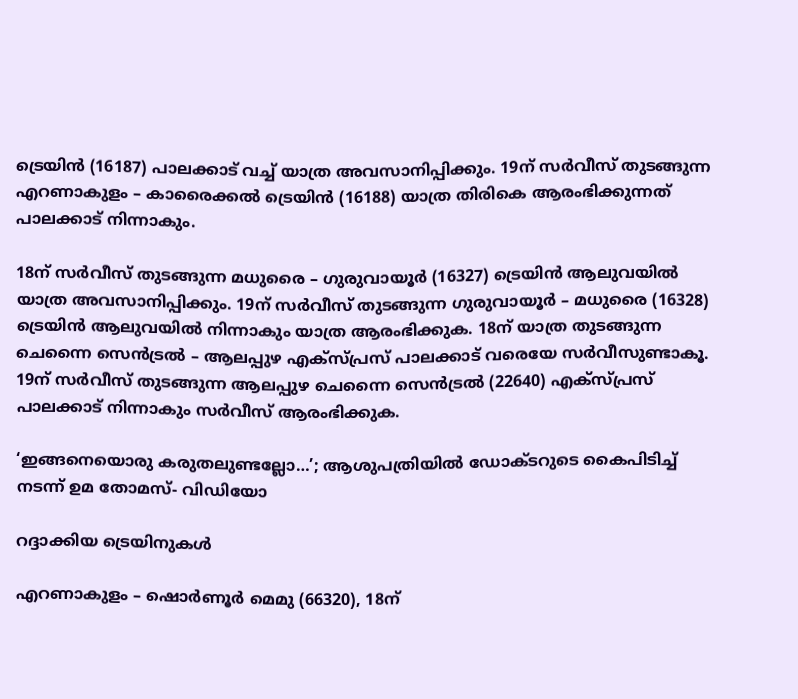ട്രെയിന്‍ (16187) പാലക്കാട് വച്ച് യാത്ര അവസാനിപ്പിക്കും. 19ന് സര്‍വീസ് തുടങ്ങുന്ന എറണാകുളം – കാരൈക്കല്‍ ട്രെയിന്‍ (16188) യാത്ര തിരികെ ആരംഭിക്കുന്നത് പാലക്കാട് നിന്നാകും.

18ന് സര്‍വീസ് തുടങ്ങുന്ന മധുരൈ – ഗുരുവായൂര്‍ (16327) ട്രെയിന്‍ ആലുവയില്‍ യാത്ര അവസാനിപ്പിക്കും. 19ന് സര്‍വീസ് തുടങ്ങുന്ന ഗുരുവായൂര്‍ – മധുരൈ (16328) ട്രെയിന്‍ ആലുവയില്‍ നിന്നാകും യാത്ര ആരംഭിക്കുക. 18ന് യാത്ര തുടങ്ങുന്ന ചെന്നൈ സെന്‍ട്രല്‍ – ആലപ്പുഴ എക്സ്പ്രസ് പാലക്കാട് വരെയേ സര്‍വീസുണ്ടാകൂ. 19ന് സര്‍വീസ് തുടങ്ങുന്ന ആലപ്പുഴ ചെന്നൈ സെന്‍ട്രല്‍ (22640) എക്സ്പ്രസ് പാലക്കാട് നിന്നാകും സര്‍വീസ് ആരംഭിക്കുക.

‘ഇങ്ങനെയൊരു കരുതലുണ്ടല്ലോ…’; ആശുപത്രിയില്‍ ഡോക്ടറുടെ കൈപിടിച്ച് നടന്ന് ഉമ തോമസ്- വി‍ഡിയോ

റദ്ദാക്കിയ ട്രെയിനുകള്‍

എറണാകുളം – ഷൊര്‍ണൂര്‍ മെമു (66320), 18ന്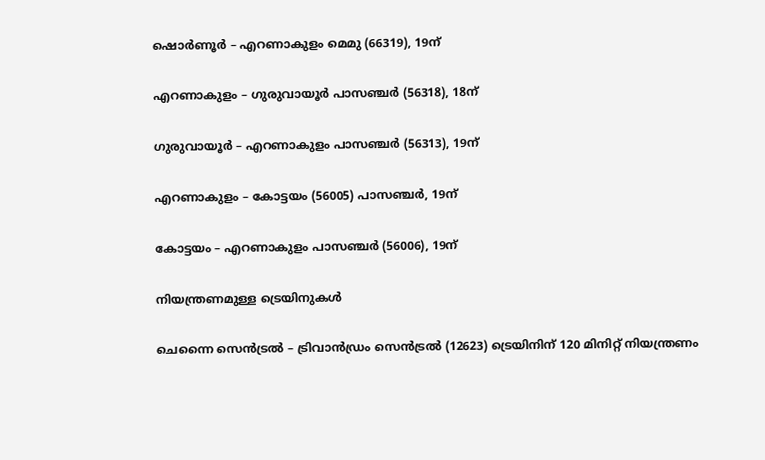ഷൊര്‍ണൂര്‍ – എറണാകുളം മെമു (66319), 19ന്

എറണാകുളം – ഗുരുവായൂര്‍ പാസഞ്ചര്‍ (56318), 18ന്

ഗുരുവായൂര്‍ – എറണാകുളം പാസഞ്ചര്‍ (56313), 19ന്

എറണാകുളം – കോട്ടയം (56005) പാസഞ്ചര്‍, 19ന്

കോട്ടയം – എറണാകുളം പാസഞ്ചര്‍ (56006), 19ന്

നിയന്ത്രണമുള്ള ട്രെയിനുകള്‍

ചെന്നൈ സെന്‍ട്രല്‍ – ട്രിവാന്‍ഡ്രം സെന്‍ട്രല്‍ (12623) ട്രെയിനിന് 120 മിനിറ്റ് നിയന്ത്രണം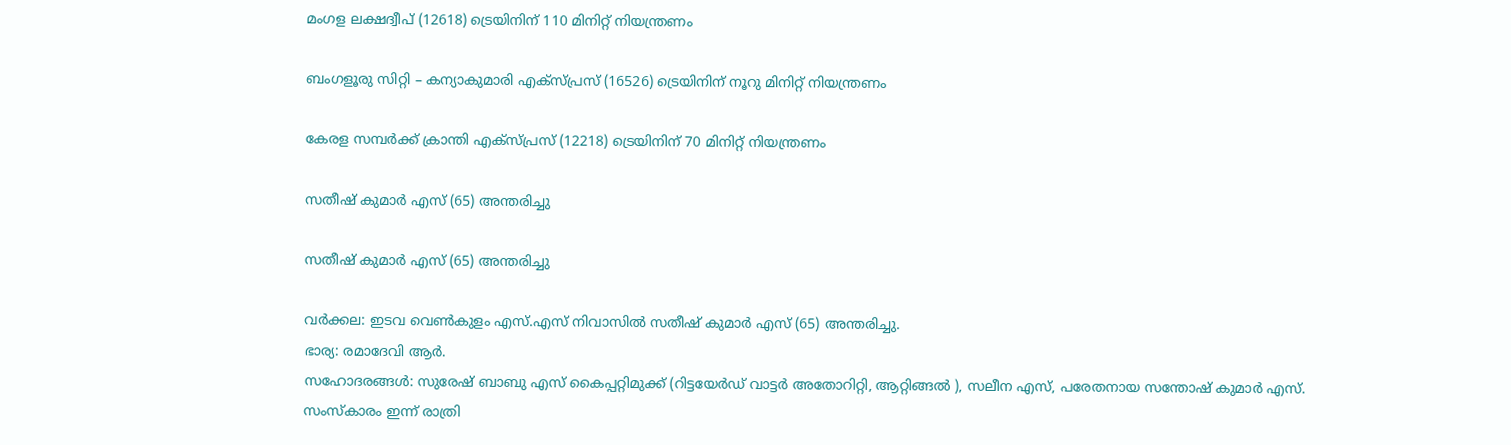മംഗള ലക്ഷദ്വീപ് (12618) ട്രെയിനിന് 110 മിനിറ്റ് നിയന്ത്രണം

ബംഗളൂരു സിറ്റി – കന്യാകുമാരി എക്സ്പ്രസ് (16526) ട്രെയിനിന് നൂറു മിനിറ്റ് നിയന്ത്രണം

കേരള സമ്പര്‍ക്ക് ക്രാന്തി എക്സ്പ്രസ് (12218) ട്രെയിനിന് 70 മിനിറ്റ് നിയന്ത്രണം

സതീഷ് കുമാർ എസ് (65) അന്തരിച്ചു

സതീഷ് കുമാർ എസ് (65) അന്തരിച്ചു

വർക്കല: ഇടവ വെൺകുളം എസ്.എസ് നിവാസിൽ സതീഷ് കുമാർ എസ് (65) അന്തരിച്ചു.
ഭാര്യ: രമാദേവി ആർ.
സഹോദരങ്ങൾ: സുരേഷ് ബാബു എസ് കൈപ്പറ്റിമുക്ക് (റിട്ടയേർഡ് വാട്ടർ അതോറിറ്റി, ആറ്റിങ്ങൽ ), സലീന എസ്, പരേതനായ സന്തോഷ് കുമാർ എസ്.
സംസ്കാരം ഇന്ന് രാത്രി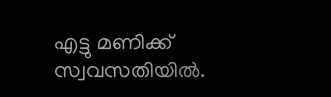എട്ടു മണിക്ക് സ്വവസതിയിൽ.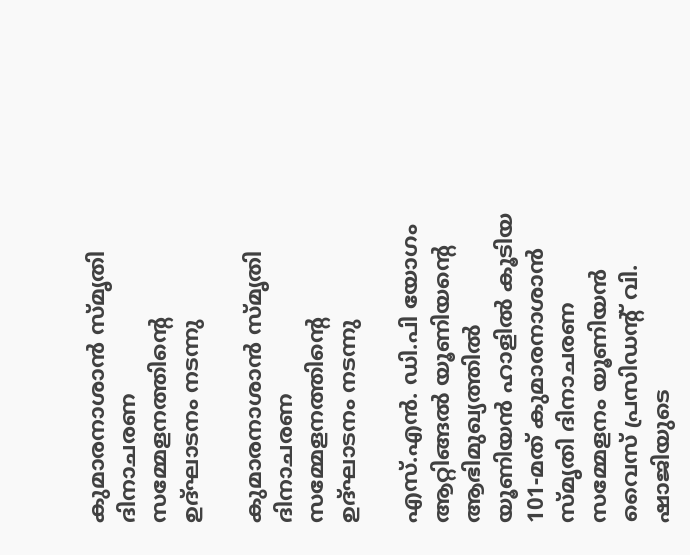കുമാരനാശാൻ സ്മൃതി ദിനാചരണ സമ്മേളനത്തിന്റെ ഉദ്ഘാടനം നടന്നു

കുമാരനാശാൻ സ്മൃതി ദിനാചരണ സമ്മേളനത്തിന്റെ ഉദ്ഘാടനം നടന്നു

എസ്.എൻ. ഡി.പി യോഗം ആറ്റിങ്ങൽ യൂണിയന്‍റെ ആഭിമുഖ്യത്തിൽ യൂണിയൻ ഹാളിൽ കൂടിയ 101-മത് കുമാരനാശാൻ സ്മൃതി ദിനാചരണ സമ്മേളനം യൂണിയൻ വൈസ് പ്രസിഡൻ്റ് വി. ഷാജിയുടെ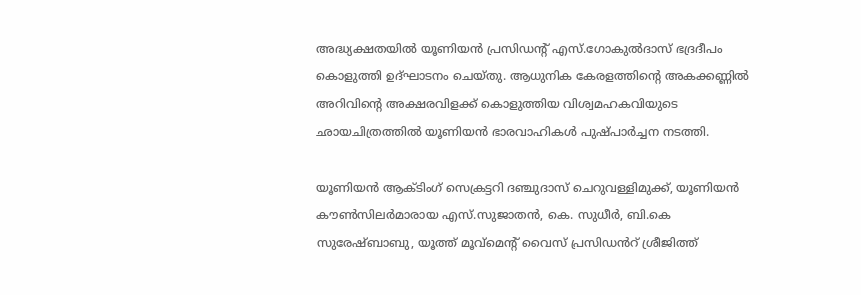അദ്ധ്യക്ഷതയിൽ യൂണിയൻ പ്രസിഡൻ്റ് എസ്.ഗോകുൽദാസ് ഭദ്രദീപം കൊളുത്തി ഉദ്ഘാടനം ചെയ്തു. ആധുനിക കേരളത്തിൻ്റെ അകക്കണ്ണിൽ അറിവിൻ്റെ അക്ഷരവിളക്ക് കൊളുത്തിയ വിശ്വമഹകവിയുടെ ഛായചിത്രത്തിൽ യൂണിയൻ ഭാരവാഹികൾ പുഷ്പാർച്ചന നടത്തി.

യൂണിയൻ ആക്ടിംഗ് സെക്രട്ടറി ദഞ്ചുദാസ് ചെറുവള്ളിമുക്ക്, യൂണിയൻ കൗൺസിലർമാരായ എസ്.സുജാതൻ, കെ. സുധീർ, ബി.കെ സുരേഷ്ബാബു, യൂത്ത് മൂവ്മെൻ്റ് വൈസ് പ്രസിഡൻറ് ശ്രീജിത്ത്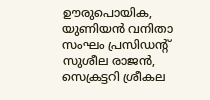ഊരുപൊയിക, യുണിയൻ വനിതാ സംഘം പ്രസിഡൻ്റ് സുശീല രാജൻ, സെക്രട്ടറി ശ്രീകല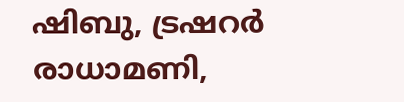ഷിബു, ട്രഷറർ രാധാമണി,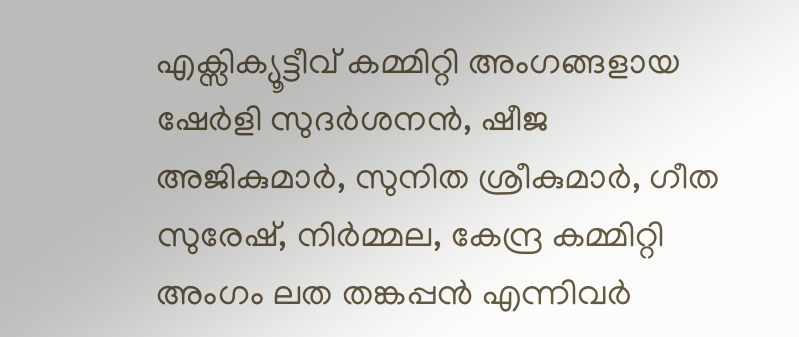എക്സിക്യൂട്ടീവ് കമ്മിറ്റി അംഗങ്ങളായ ഷേർളി സുദർശനൻ, ഷീജ അജികുമാർ, സുനിത ശ്രീകുമാർ, ഗീത സുരേഷ്, നിർമ്മല, കേന്ദ്ര കമ്മിറ്റി അംഗം ലത തങ്കപ്പൻ എന്നിവർ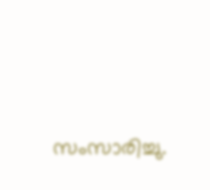സംസാരിച്ചു.